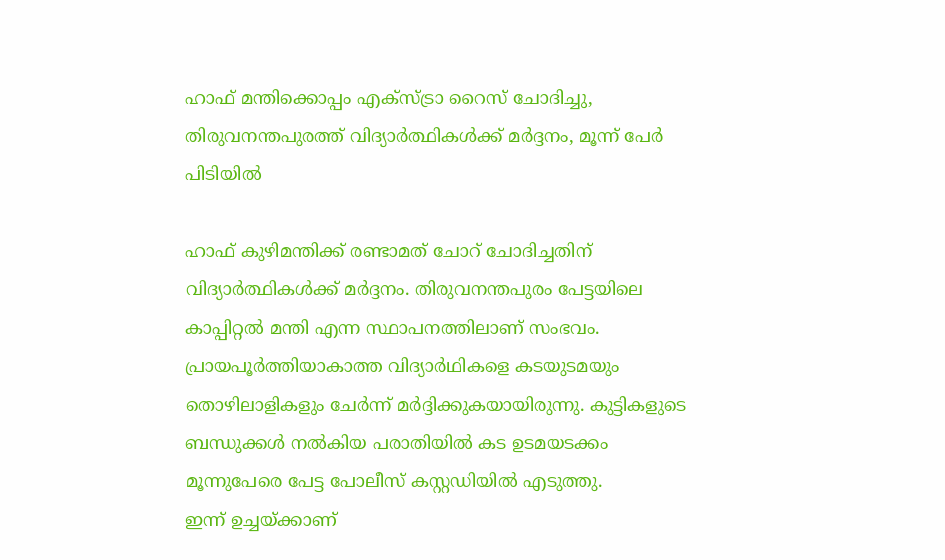ഹാഫ് മന്തിക്കൊപ്പം എക്സ്ട്രാ റൈസ് ചോദിച്ചു, തിരുവനന്തപുരത്ത് വിദ്യാർത്ഥികൾക്ക് മർദ്ദനം, മൂന്ന് പേർ പിടിയിൽ

ഹാഫ് കുഴിമന്തിക്ക് രണ്ടാമത് ചോറ് ചോദിച്ചതിന് വിദ്യാർത്ഥികൾക്ക് മർദ്ദനം. തിരുവനന്തപുരം പേട്ടയിലെ കാപ്പിറ്റൽ മന്തി എന്ന സ്ഥാപനത്തിലാണ് സംഭവം. പ്രായപൂർത്തിയാകാത്ത വിദ്യാർഥികളെ കടയുടമയും തൊഴിലാളികളും ചേർന്ന് മർദ്ദിക്കുകയായിരുന്നു. കുട്ടികളുടെ ബന്ധുക്കൾ നൽകിയ പരാതിയിൽ കട ഉടമയടക്കം മൂന്നുപേരെ പേട്ട പോലീസ് കസ്റ്റഡിയിൽ എടുത്തു.
ഇന്ന് ഉച്ചയ്ക്കാണ്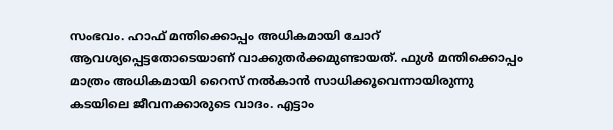സംഭവം. ഹാഫ് മന്തിക്കൊപ്പം അധികമായി ചോറ് ആവശ്യപ്പെട്ടതോടെയാണ് വാക്കുതർക്കമുണ്ടായത്. ഫുൾ മന്തിക്കൊപ്പം മാത്രം അധികമായി റൈസ് നൽകാൻ സാധിക്കൂവെന്നായിരുന്നു കടയിലെ ജീവനക്കാരുടെ വാദം. എട്ടാം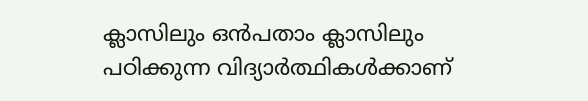ക്ലാസിലും ഒൻപതാം ക്ലാസിലും പഠിക്കുന്ന വിദ്യാർത്ഥികൾക്കാണ്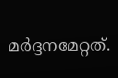മർദ്ദനമേറ്റത്.